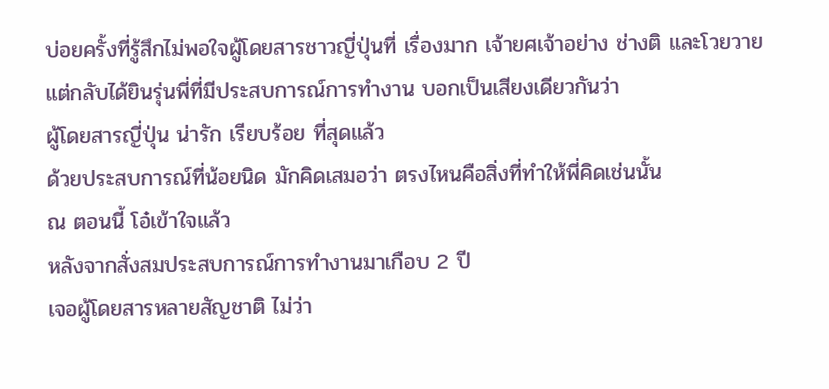บ่อยครั้งที่รู้สึกไม่พอใจผู้โดยสารชาวญี่ปุ่นที่ เรื่องมาก เจ้ายศเจ้าอย่าง ช่างติ และโวยวาย
แต่กลับได้ยินรุ่นพี่ที่มีประสบการณ์การทำงาน บอกเป็นเสียงเดียวกันว่า
ผู้โดยสารญี่ปุ่น น่ารัก เรียบร้อย ที่สุดแล้ว
ด้วยประสบการณ์ที่น้อยนิด มักคิดเสมอว่า ตรงไหนคือสิ่งที่ทำให้พี่คิดเช่นนั้น
ณ ตอนนี้ โอ๋เข้าใจแล้ว
หลังจากสั่งสมประสบการณ์การทำงานมาเกือบ 2 ปี
เจอผู้โดยสารหลายสัญชาติ ไม่ว่า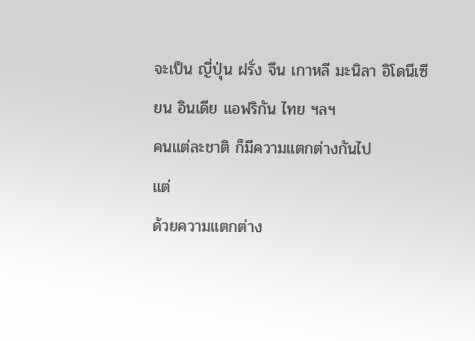จะเป็น ญี่ปุ่น ฝรั่ง จีน เกาหลี มะนิลา อิโดนีเซียน อินเดีย แอฟริกัน ไทย ฯลฯ
คนแต่ละชาติ ก็มีความแตกต่างกันไป
แต่
ด้วยความแตกต่าง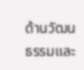ด้านวัฒนธรรมและ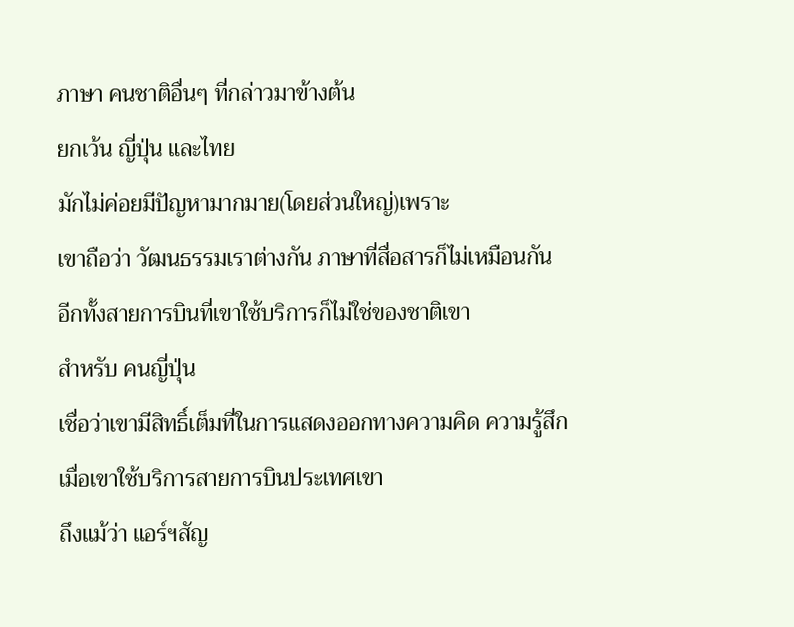ภาษา คนชาติอื่นๆ ที่กล่าวมาข้างต้น
ยกเว้น ญี่ปุ่น และไทย
มักไม่ค่อยมีปัญหามากมาย(โดยส่วนใหญ่)เพราะ
เขาถือว่า วัฒนธรรมเราต่างกัน ภาษาที่สื่อสารก็ไม่เหมือนกัน
อีกทั้งสายการบินที่เขาใช้บริการก็ไม่ใช่ของชาติเขา
สำหรับ คนญี่ปุ่น
เชื่อว่าเขามีสิทธิ์เต็มที่ในการแสดงออกทางความคิด ความรู้สึก
เมื่อเขาใช้บริการสายการบินประเทศเขา
ถึงแม้ว่า แอร์ฯสัญ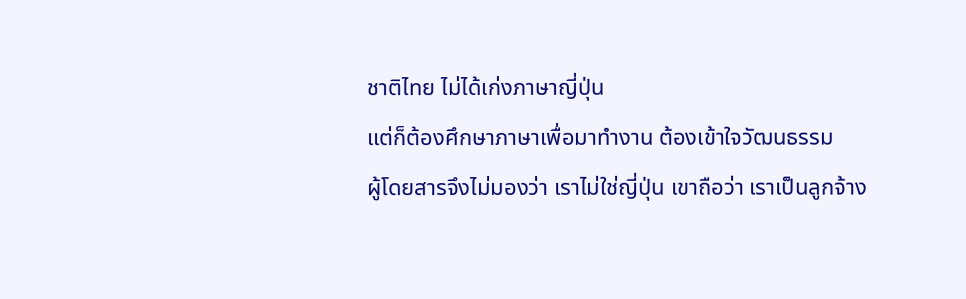ชาติไทย ไม่ได้เก่งภาษาญี่ปุ่น
แต่ก็ต้องศึกษาภาษาเพื่อมาทำงาน ต้องเข้าใจวัฒนธรรม
ผู้โดยสารจึงไม่มองว่า เราไม่ใช่ญี่ปุ่น เขาถือว่า เราเป็นลูกจ้าง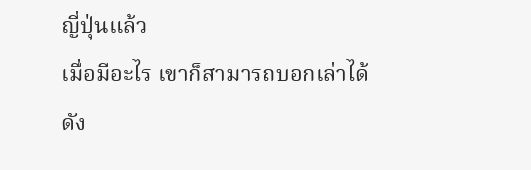ญี่ปุ่นแล้ว
เมื่อมีอะไร เขาก็สามารถบอกเล่าได้
ดัง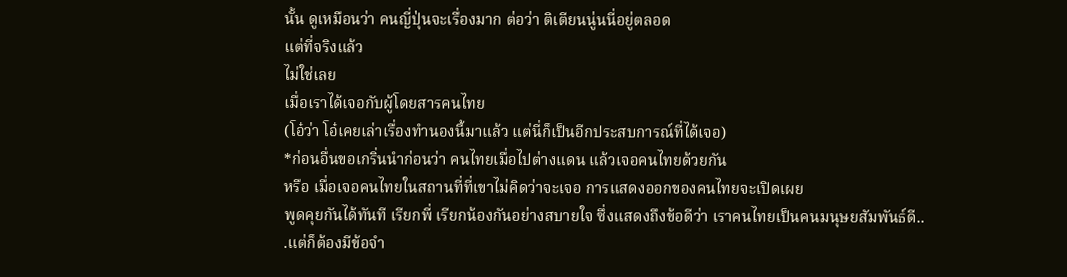นั้น ดูเหมือนว่า คนญี่ปุ่นจะเรื่องมาก ต่อว่า ติเตียนนู่นนี่อยู่ตลอด
แต่ที่จริงแล้ว
ไม่ใช่เลย
เมื่อเราได้เจอกับผู้โดยสารคนไทย
(โอ๋ว่า โอ๋เคยเล่าเรื่องทำนองนี้มาแล้ว แต่นี่ก็เป็นอีกประสบการณ์ที่ได้เจอ)
*ก่อนอื่นขอเกริ่นนำก่อนว่า คนไทยเมื่อไปต่างแดน แล้วเจอคนไทยด้วยกัน
หรือ เมื่อเจอคนไทยในสถานที่ที่เขาไม่คิดว่าจะเจอ การแสดงออกของคนไทยจะเปิดเผย
พูดคุยกันได้ทันที เรียกพี่ เรียกน้องกันอย่างสบายใจ ซึ่งแสดงถึงข้อดีว่า เราคนไทยเป็นคนมนุษยสัมพันธ์ดี..
.แต่ก็ต้องมีข้อจำ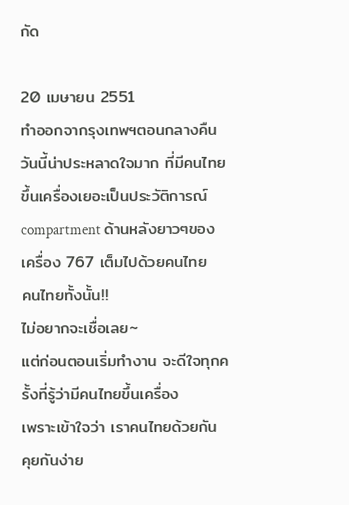กัด

20 เมษายน 2551
ทำออกจากรุงเทพฯตอนกลางคืน
วันนี้น่าประหลาดใจมาก ที่มีคนไทยขึ้นเครื่องเยอะเป็นประวัติการณ์
compartment ด้านหลังยาวๆของเครื่อง 767 เต็มไปด้วยคนไทย
คนไทยทั้งนั้น!!
ไม่อยากจะเชื่อเลย~
แต่ก่อนตอนเริ่มทำงาน จะดีใจทุกครั้งที่รู้ว่ามีคนไทยขึ้นเครื่อง
เพราะเข้าใจว่า เราคนไทยด้วยกัน คุยกันง่าย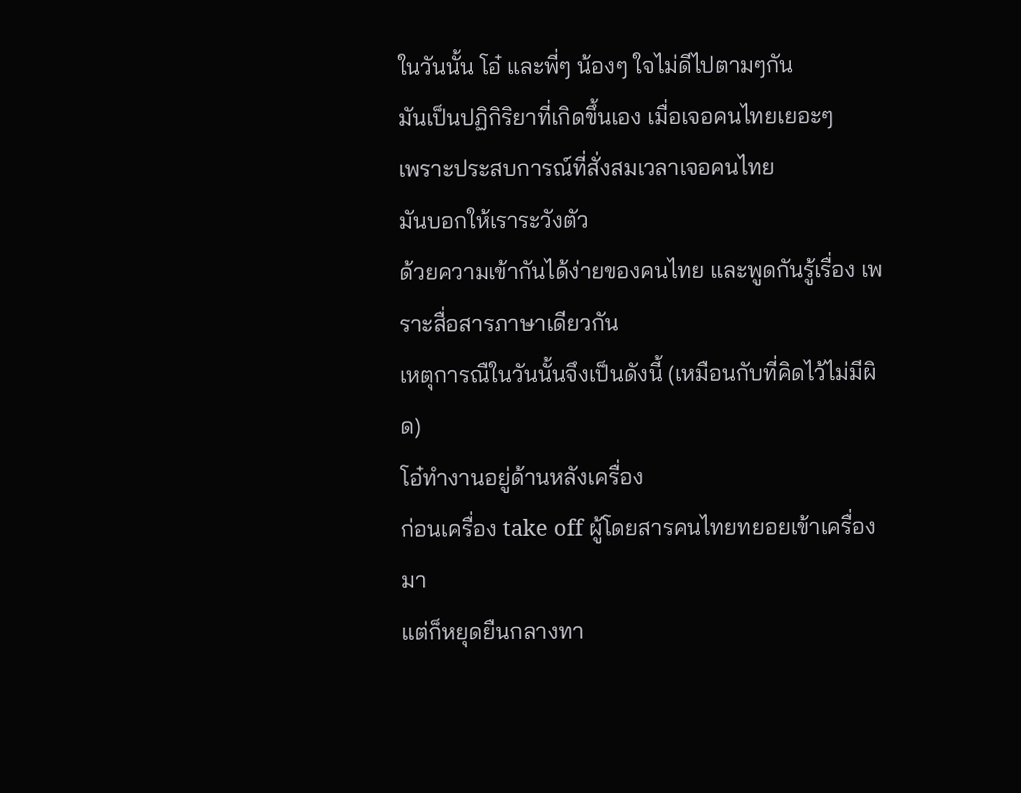ในวันนั้น โอ๋ และพี่ๆ น้องๆ ใจไม่ดีไปตามๆกัน
มันเป็นปฏิกิริยาที่เกิดขึ้นเอง เมื่อเจอคนไทยเยอะๆ
เพราะประสบการณ์ที่สั่งสมเวลาเจอคนไทย
มันบอกให้เราระวังตัว
ด้วยความเข้ากันได้ง่ายของคนไทย และพูดกันรู้เรื่อง เพราะสื่อสารภาษาเดียวกัน
เหตุการณืในวันนั้นจึงเป็นดังนี้ (เหมือนกับที่คิดไว้ไม่มีผิด)
โอ๋ทำงานอยู่ด้านหลังเครื่อง
ก่อนเครื่อง take off ผู้โดยสารคนไทยทยอยเข้าเครื่องมา
แต่ก็หยุดยืนกลางทา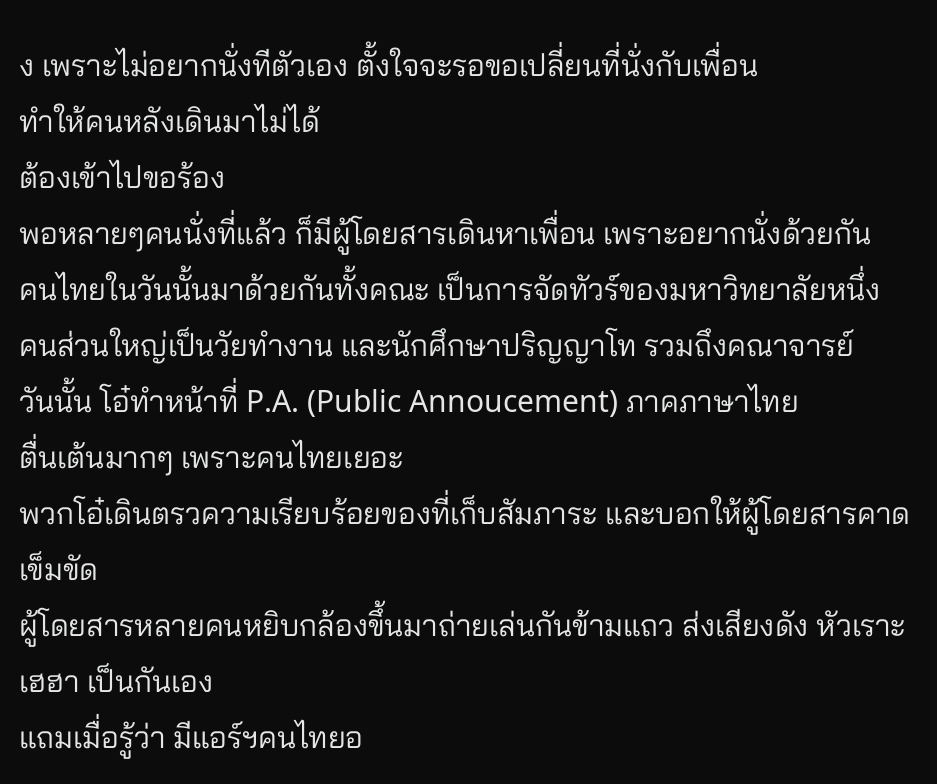ง เพราะไม่อยากนั่งทีตัวเอง ตั้งใจจะรอขอเปลี่ยนที่นั่งกับเพื่อน
ทำให้คนหลังเดินมาไม่ได้
ต้องเข้าไปขอร้อง
พอหลายๆคนนั่งที่แล้ว ก็มีผู้โดยสารเดินหาเพื่อน เพราะอยากนั่งด้วยกัน
คนไทยในวันนั้นมาด้วยกันทั้งคณะ เป็นการจัดทัวร์ของมหาวิทยาลัยหนึ่ง
คนส่วนใหญ่เป็นวัยทำงาน และนักศึกษาปริญญาโท รวมถึงคณาจารย์
วันนั้น โอ๋ทำหน้าที่ P.A. (Public Annoucement) ภาคภาษาไทย
ตื่นเต้นมากๆ เพราะคนไทยเยอะ
พวกโอ๋เดินตรวความเรียบร้อยของที่เก็บสัมภาระ และบอกให้ผู้โดยสารคาดเข็มขัด
ผู้โดยสารหลายคนหยิบกล้องขึ้นมาถ่ายเล่นกันข้ามแถว ส่งเสียงดัง หัวเราะเฮฮา เป็นกันเอง
แถมเมื่อรู้ว่า มีแอร์ฯคนไทยอ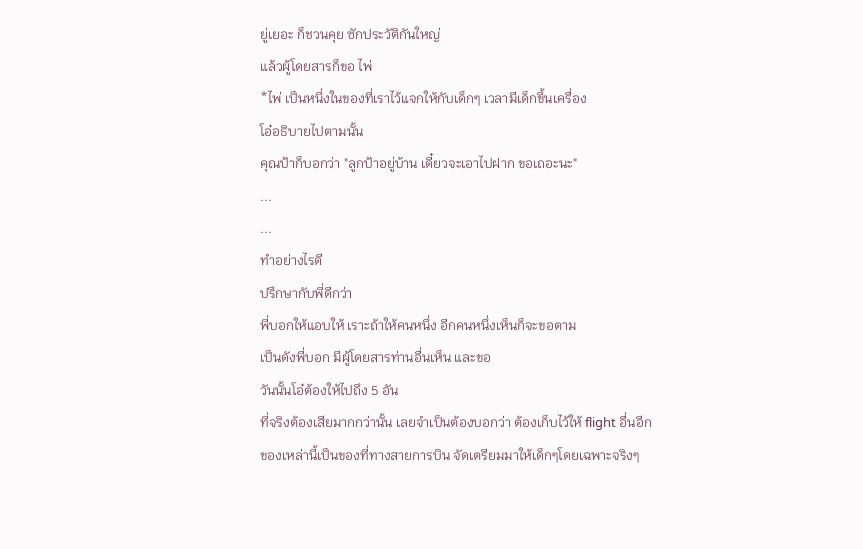ยู่เยอะ ก็ชวนคุย ซักประวัติกันใหญ่
แล้วผู้โดยสารก็ขอ ไพ่
*ไพ่ เป็นหนึ่งในของที่เราไว้แจกให้กับเด็กๆ เวลามีเด็กขึ้นเครื่อง
โอ๋อธิบายไปตามนั้น
คุณป้าก็บอกว่า "ลูกป้าอยู่บ้าน เดี๋ยวจะเอาไปฝาก ขอเถอะนะ"
...
...
ทำอย่างไรดี
ปรึกษากับพี่ดีกว่า
พี่บอกให้แอบให้ เราะถ้าให้คนหนึ่ง อีกคนหนึ่งเห็นก็จะขอตาม
เป็นดังพี่บอก มีผู้โดยสารท่านอื่นเห็น และขอ
วันนั้นโอ๋ต้องให้ไปถึง 5 อัน
ที่จริงต้องเสียมากกว่านั้น เลยจำเป็นต้องบอกว่า ต้องเก็บไว้ให้ flight อื่นอีก
ของเหล่านี้เป็นของที่ทางสายการบิน จัดเตรียมมาให้เด็กๆโดยเฉพาะจริงๆ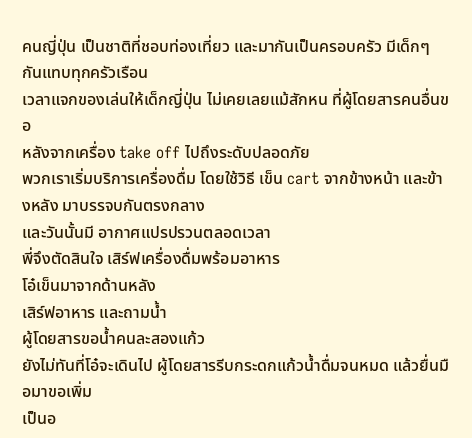คนญี่ปุ่น เป็นชาติที่ชอบท่องเที่ยว และมากันเป็นครอบครัว มีเด็กๆกันแทบทุกครัวเรือน
เวลาแจกของเล่นให้เด็กญี่ปุ่น ไม่เคยเลยแม้สักหน ที่ผู้โดยสารคนอื่นขอ
หลังจากเครื่อง take off ไปถึงระดับปลอดภัย
พวกเราเริ่มบริการเครื่องดื่ม โดยใช้วิธี เข็น cart จากข้างหน้า และข้างหลัง มาบรรจบกันตรงกลาง
และวันนั้นมี อากาศแปรปรวนตลอดเวลา
พี่จึงตัดสินใจ เสิร์ฟเครื่องดื่มพร้อมอาหาร
โอ๋เข็นมาจากด้านหลัง
เสิร์ฟอาหาร และถามน้ำ
ผู้โดยสารขอน้ำคนละสองแก้ว
ยังไม่ทันที่โอ๋จะเดินไป ผู้โดยสารรีบกระดกแก้วน้ำดื่มจนหมด แล้วยื่นมือมาขอเพิ่ม
เป็นอ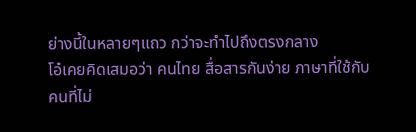ย่างนี้ในหลายๆแถว กว่าจะทำไปถึงตรงกลาง
โอ๋เคยคิดเสมอว่า คนไทย สื่อสารกันง่าย ภาษาที่ใช้กับคนที่ไม่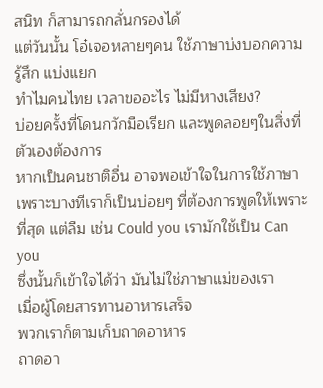สนิท ก็สามารถกลั่นกรองได้
แต่วันนั้น โอ๋เจอหลายๆคน ใช้ภาษาบ่งบอกความรู้สึก แบ่งแยก
ทำไมคนไทย เวลาขออะไร ไม่มีหางเสียง?
บ่อยครั้งที่โดนกวักมือเรียก และพูดลอยๆในสิ่งที่ตัวเองต้องการ
หากเป็นคนชาติอื่น อาจพอเข้าใจในการใช้ภาษา
เพราะบางทีเราก็เป็นบ่อยๆ ที่ต้องการพูดให้เพราะที่สุด แต่ลืม เช่น Could you เรามักใช้เป็น Can you
ซึ่งนั้นก็เข้าใจได้ว่า มันไม่ใช่ภาษาแม่ของเรา
เมื่อผู้โดยสารทานอาหารเสร็จ
พวกเราก็ตามเก็บถาดอาหาร
ถาดอา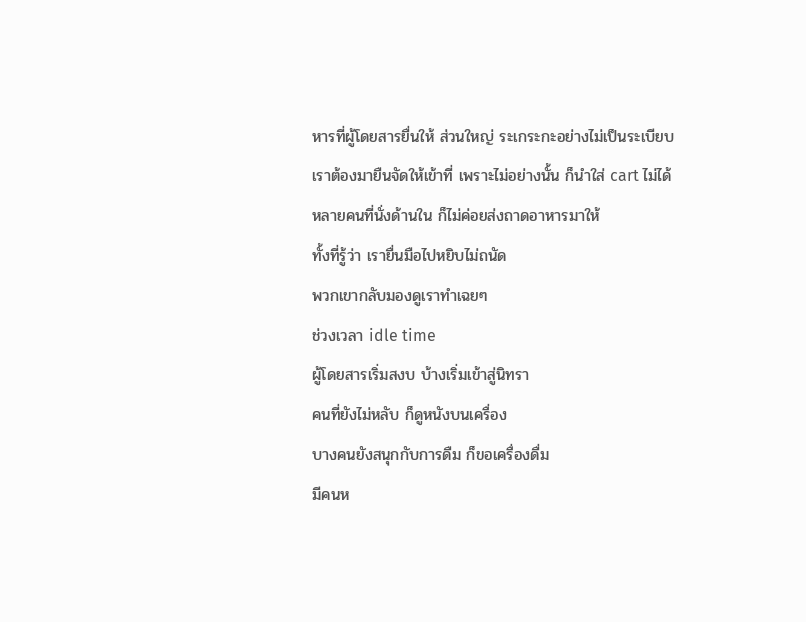หารที่ผู้โดยสารยื่นให้ ส่วนใหญ่ ระเกระกะอย่างไม่เป็นระเบียบ
เราต้องมายืนจัดให้เข้าที่ เพราะไม่อย่างนั้น ก็นำใส่ cart ไม่ได้
หลายคนที่นั่งด้านใน ก็ไม่ค่อยส่งถาดอาหารมาให้
ทั้งที่รู้ว่า เรายื่นมือไปหยิบไม่ถนัด
พวกเขากลับมองดูเราทำเฉยๆ
ช่วงเวลา idle time
ผู้โดยสารเริ่มสงบ บ้างเริ่มเข้าสู่นิทรา
คนที่ยังไม่หลับ ก็ดูหนังบนเครื่อง
บางคนยังสนุกกับการดืม ก็ขอเครื่องดื่ม
มีคนห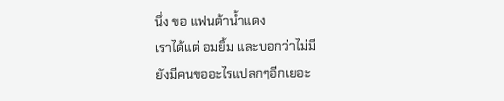นึ่ง ขอ แฟนต้าน้ำแดง
เราได้แต่ อมยิ้ม และบอกว่าไม่มี
ยังมีคนขออะไรแปลกๆอีกเยอะ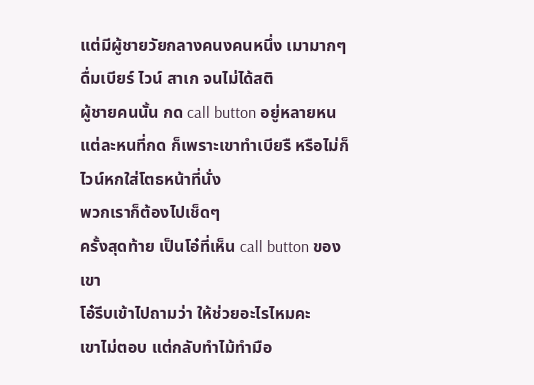แต่มีผู้ชายวัยกลางคนงคนหนึ่ง เมามากๆ
ดื่มเบียร์ ไวน์ สาเก จนไม่ได้สติ
ผู้ชายคนนั้น กด call button อยู่หลายหน
แต่ละหนที่กด ก็เพราะเขาทำเบียรื หรือไม่ก็ไวน์หกใส่โตธหน้าที่นั่ง
พวกเราก็ต้องไปเช็ดๆ
ครั้งสุดท้าย เป็นโอ๋ที่เห็น call button ของเขา
โอ๋รีบเข้าไปถามว่า ให้ช่วยอะไรไหมคะ
เขาไม่ตอบ แต่กลับทำไม้ทำมือ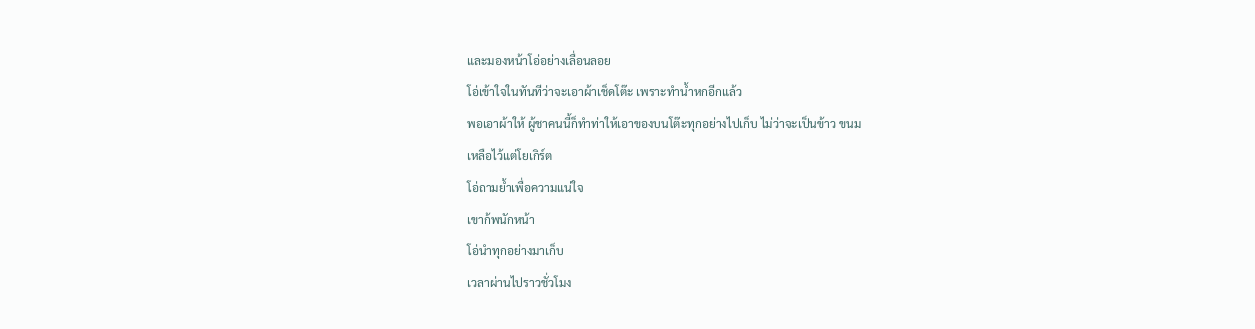และมองหน้าโอ่อย่างเลื่อนลอย
โอ่เข้าใจในทันทีว่าจะเอาผ้าเช็ดโต๊ะ เพราะทำน้ำหกอีกแล้ว
พอเอาผ้าให้ ผู้ชาคนนี้ก็ทำท่าให้เอาของบนโต๊ะทุกอย่างไปเก็บ ไม่ว่าจะเป็นข้าว ขนม
เหลือไว้แต่โยเกิร์ต
โอ่ถามย้ำเพื่อความแน่ใจ
เขาก้พนักหน้า
โอ่นำทุกอย่างมาเก็บ
เวลาผ่านไปราวชั่วโมง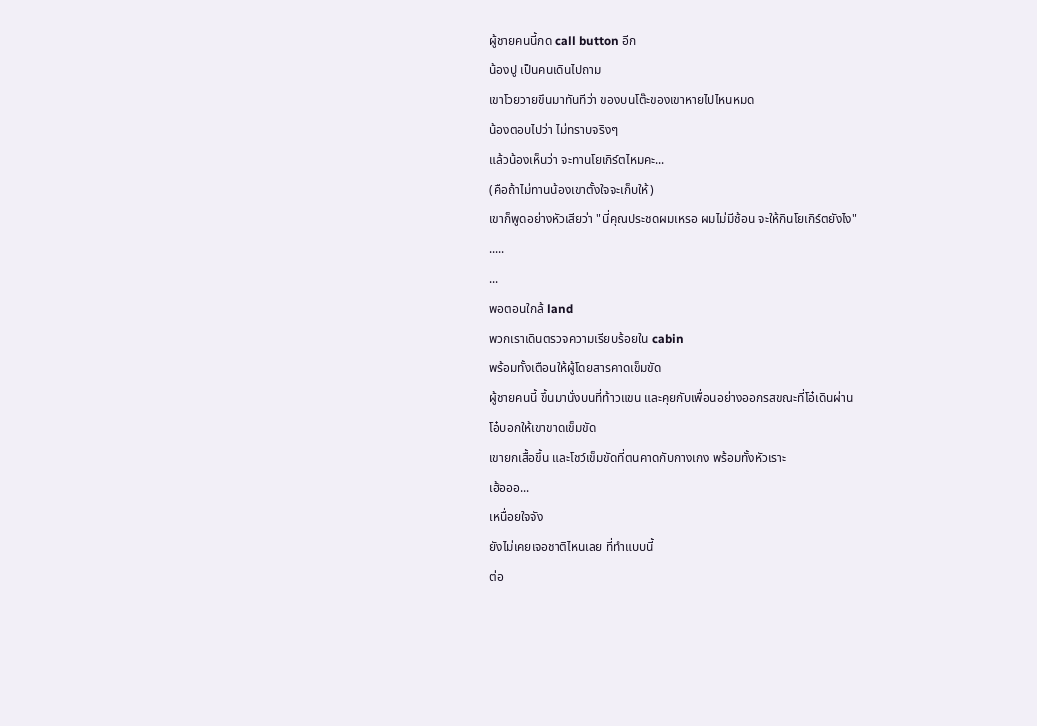ผู้ชายคนนี้กด call button อีก
น้องปู เป็นคนเดินไปถาม
เขาโวยวายขึนมาทันทีว่า ของบนโต๊ะของเขาหายไปไหนหมด
น้องตอบไปว่า ไม่ทราบจริงๆ
แล้วน้องเห็นว่า จะทานโยเกิร์ตไหมคะ...
(คือถ้าไม่ทานน้องเขาตั้งใจจะเก็บให้)
เขาก็พูดอย่างหัวเสียว่า "นี่คุณประชดผมเหรอ ผมไม่มีช้อน จะให้กินโยเกิร์ตยังไง"
.....
...
พอตอนใกล้ land
พวกเราเดินตรวจความเรียบร้อยใน cabin
พร้อมทั้งเตือนให้ผู้โดยสารคาดเข็มขัด
ผู้ชายคนนี้ ขึ้นมานั่งบนที่ท้าวแขน และคุยกับเพื่อนอย่างออกรสขณะที่โอ๋เดินผ่าน
โอ๋บอกให้เขาขาดเข็มขัด
เขายกเสื้อขึ้น และโชว์เข็มขัดที่ตนคาดกับกางเกง พร้อมทั้งหัวเราะ
เฮ้อออ...
เหนื่อยใจจัง
ยังไม่เคยเจอชาติไหนเลย ที่ทำแบบนี้
ต่อ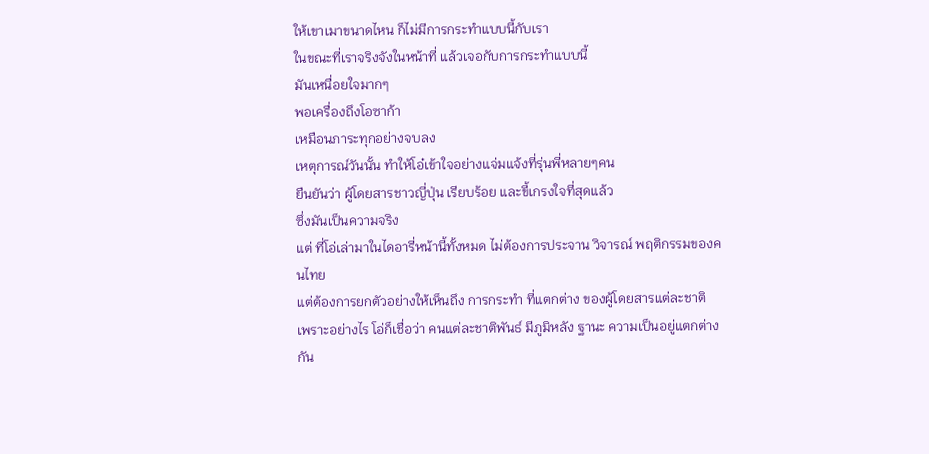ให้เขาเมาขนาดไหน ก็ไม่มีการกระทำแบบนี้กับเรา
ในขณะที่เราจริงจังในหน้าที่ แล้วเจอกับการกระทำแบบนี้
มันเหนื่อยใจมากๆ
พอเครื่องถึงโอซาก้า
เหมือนภาระทุกอย่างจบลง
เหตุการณ์วันนั้น ทำให้โอ๋เข้าใจอย่างแจ่มแจ้งที่รุ่นพี่หลายๆคน
ยืนยันว่า ผู้โดยสารชาวญี่ปุ่น เรียบร้อย และขี้เกรงใจที่สุดแล้ว
ซึ่งมันเป็นความจริง
แต่ ที่โอ่เล่ามาในไดอารี่หน้านี้ทั้งหมด ไม่ต้องการประจาน วิจารณ์ พฤติกรรมของคนไทย
แต่ต้องการยกตัวอย่างให้เห็นถึง การกระทำ ที่แตกต่าง ของผู้โดยสารแต่ละชาติ
เพราะอย่างไร โอ่ก็เชื่อว่า คนแต่ละชาติพันธ์ มีภูมิหลัง ฐานะ ความเป็นอยู่แตกต่างกัน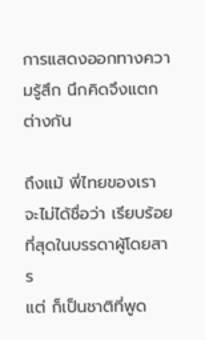การแสดงออกทางความรู้สึก นึกคิดจึงแตกต่างกัน

ถึงแม้ พี่ไทยของเรา จะไม่ได้ชื่อว่า เรียบร้อยที่สุดในบรรดาผู้โดยสาร
แต่ ก็เป็นชาติที่พูด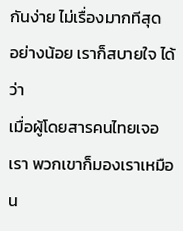กันง่าย ไม่เรื่องมากทีสุด
อย่างน้อย เราก็สบายใจ ได้ว่า
เมื่อผู้โดยสารคนไทยเจอเรา พวกเขาก็มองเราเหมือน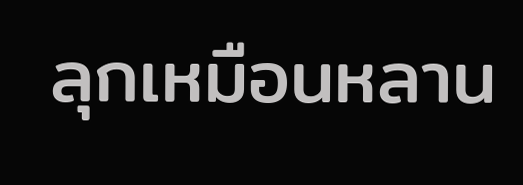ลุกเหมือนหลาน